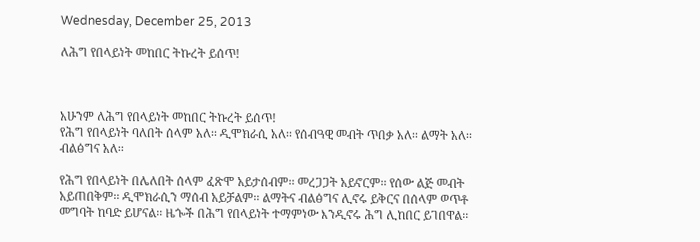Wednesday, December 25, 2013

ለሕግ የበላይነት መከበር ትኩረት ይሰጥ!



አሁንም ለሕግ የበላይነት መከበር ትኩረት ይሰጥ!
የሕግ የበላይነት ባለበት ሰላም አለ፡፡ ዲሞክራሲ አለ፡፡ የሰብዓዊ መብት ጥበቃ አለ፡፡ ልማት አለ፡፡ ብልፅግና አለ፡፡

የሕግ የበላይነት በሌለበት ሰላም ፈጽሞ አይታሰብም፡፡ መረጋጋት አይኖርም፡፡ የሰው ልጅ መብት አይጠበቅም፡፡ ዲሞክራሲን ማሰብ አይቻልም፡፡ ልማትና ብልፅግና ሊኖሩ ይቅርና በሰላም ወጥቶ መግባት ከባድ ይሆናል፡፡ ዜጐች በሕግ የበላይነት ተማምነው እንዲኖሩ ሕግ ሊከበር ይገበዋል፡፡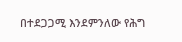በተደጋጋሚ እንደምንለው የሕግ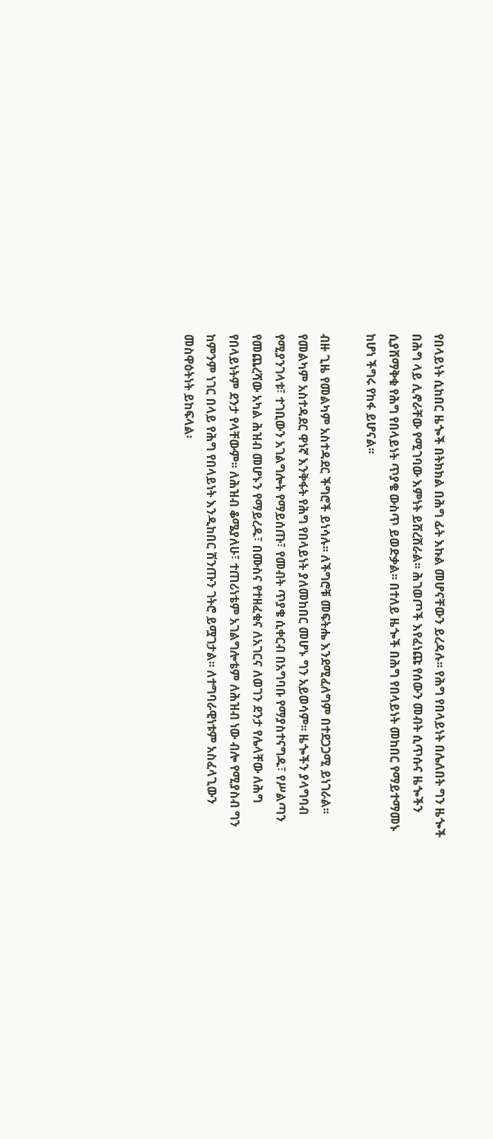የበላይነት ሲከበር ዜጐች በትክክል በሕግ ፊት እኩል መሆናቸውን ይረዳሉ፡፡ የሕግ የበላይነት በሌለበት ግን ዜጐች በሕግ ላይ ሊኖራቸው የሚገባው እምነት ይሸረሸራል፡፡ ሕገወጦች እየፈነጩ የሰውን መብት ሲጥሱና ዜጐችን ሲያሸማቅቁ የሕግ የበላይነት ጥያቄ ውስጥ ይወድቃል፡፡ በተለይ ዜጐች በሕግ የበላይነት መከበር የማይተማመኑ ከሆነ ችግሩ የከፋ ይሆናል፡፡

ብዙ ጊዜ የመልካም አስተዳደር ችግሮች ይነሳሉ፡፡ ለችግሮቹ መፍትሔ እንደሚፈለግም በተደጋጋሚ ይነገራል፡፡ የመልካም አስተዳደር ዋነኛ እንቅፋት የሕግ የበላይነት ያለመከበር መሆኑ ግን አይወሳም፡፡ ዜጐችን ያላግባብ የሚያንገላቱ፣ ተገቢውን አገልግሎት የማይሰጡ፣ የመብት ጥያቄ ሲቀርብ በአግባቡ የማያስተናግዱ፣ የሥልጣን የመጨረሻው አካል ሕዝብ መሆኑን የማይረዱ፣ በሙስና የተዘፈቁና ለአገርና ለወገን ደንታ የሌላቸው ለሕግ የበላይነትም ደንታ የላቸውም፡፡ ለሕዝብ ቆሜያለሁ፣ ተጠሪነቴም አገልግሎቴም ለሕዝብ ነው ብሎ የሚያስብ ግን ከምንም ነገር በላይ የሕግ የበላይነት እንዲከበር ሽንጡን ገትሮ ይሟገታል፡፡ ለተግባራዊነቱም አስፈላጊውን መስዋዕትነት ይከፍላል፡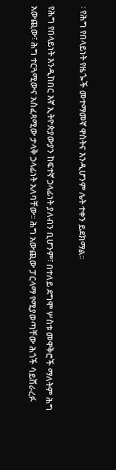፡ የሕግ የበላይነት የዜጐች መተማመኛ ዋስትና እንዲሆንም ሌት ተቀን ይደክማል፡፡

የሕግ የበላይነት እንዲከበር እኛ ኢትዮጵያውያን ከፍተኛ ኃላፊነት ያለብን ቢሆንም፣ በተለይ ደግሞ ሦስቱ መዋቅሮች ማለትም ሕግ አውጪው፣ ሕግ ተርጓሚውና አስፈጻሚው ታላቅ ኃላፊነት አለባቸው፡፡ ሕግ አውጪው ፓርላማ የሚያወጣቸው ሕጎች ሳይሸራረፉ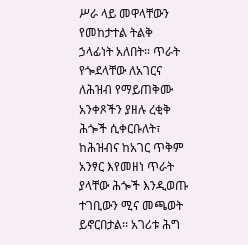ሥራ ላይ መዋላቸውን የመከታተል ትልቅ ኃላፊነት አለበት፡፡ ጥራት የጐደላቸው ለአገርና ለሕዝብ የማይጠቅሙ አንቀጾችን ያዘሉ ረቂቅ ሕጐች ሲቀርቡለት፣ ከሕዝብና ከአገር ጥቅም አንፃር እየመዘነ ጥራት ያላቸው ሕጐች እንዲወጡ ተገቢውን ሚና መጫወት ይኖርበታል፡፡ አገሪቱ ሕግ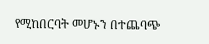የሚከበርባት መሆኑን በተጨባጭ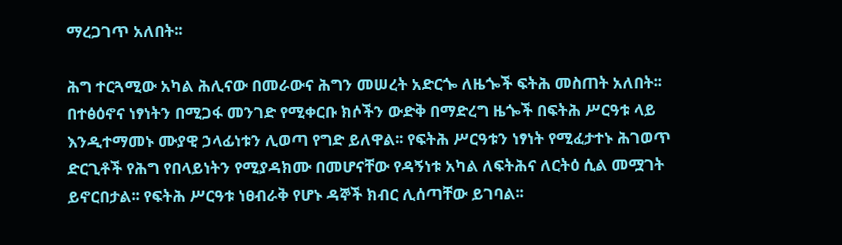ማረጋገጥ አለበት፡፡

ሕግ ተርጓሚው አካል ሕሊናው በመራውና ሕግን መሠረት አድርጐ ለዜጐች ፍትሕ መስጠት አለበት፡፡ በተፅዕኖና ነፃነትን በሚጋፋ መንገድ የሚቀርቡ ክሶችን ውድቅ በማድረግ ዜጐች በፍትሕ ሥርዓቱ ላይ እንዲተማመኑ ሙያዊ ኃላፊነቱን ሊወጣ የግድ ይለዋል፡፡ የፍትሕ ሥርዓቱን ነፃነት የሚፈታተኑ ሕገወጥ ድርጊቶች የሕግ የበላይነትን የሚያዳክሙ በመሆናቸው የዳኝነቱ አካል ለፍትሕና ለርትዕ ሲል መሟገት ይኖርበታል፡፡ የፍትሕ ሥርዓቱ ነፀብራቅ የሆኑ ዳኞች ክብር ሊሰጣቸው ይገባል፡፡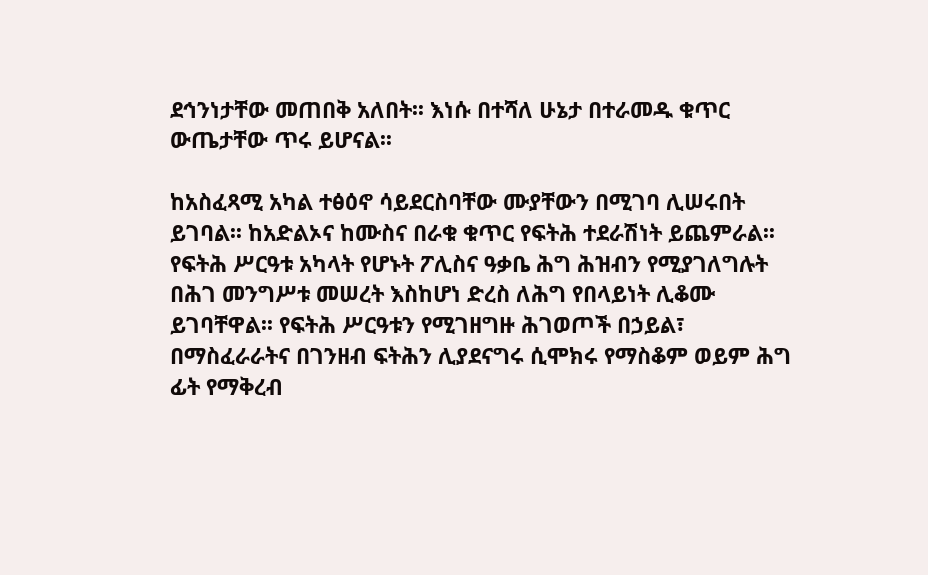ደኅንነታቸው መጠበቅ አለበት፡፡ እነሱ በተሻለ ሁኔታ በተራመዱ ቁጥር ውጤታቸው ጥሩ ይሆናል፡፡

ከአስፈጻሚ አካል ተፅዕኖ ሳይደርስባቸው ሙያቸውን በሚገባ ሊሠሩበት ይገባል፡፡ ከአድልኦና ከሙስና በራቁ ቁጥር የፍትሕ ተደራሽነት ይጨምራል፡፡ የፍትሕ ሥርዓቱ አካላት የሆኑት ፖሊስና ዓቃቤ ሕግ ሕዝብን የሚያገለግሉት በሕገ መንግሥቱ መሠረት እስከሆነ ድረስ ለሕግ የበላይነት ሊቆሙ ይገባቸዋል፡፡ የፍትሕ ሥርዓቱን የሚገዘግዙ ሕገወጦች በኃይል፣ በማስፈራራትና በገንዘብ ፍትሕን ሊያደናግሩ ሲሞክሩ የማስቆም ወይም ሕግ ፊት የማቅረብ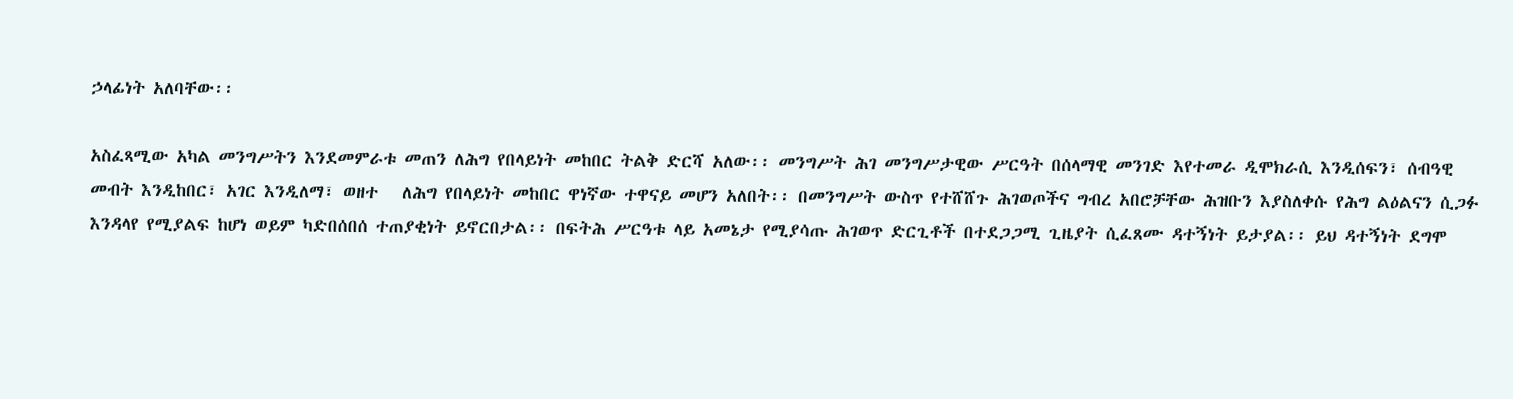ኃላፊነት አለባቸው፡፡

አስፈጻሚው አካል መንግሥትን እንደመምራቱ መጠን ለሕግ የበላይነት መከበር ትልቅ ድርሻ አለው፡፡ መንግሥት ሕገ መንግሥታዊው ሥርዓት በሰላማዊ መንገድ እየተመራ ዲሞክራሲ እንዲሰፍን፣ ሰብዓዊ መብት እንዲከበር፣ አገር እንዲለማ፣ ወዘተ   ለሕግ የበላይነት መከበር ዋነኛው ተዋናይ መሆን አለበት፡፡ በመንግሥት ውስጥ የተሸሸጉ ሕገወጦችና ግብረ አበሮቻቸው ሕዝቡን እያስለቀሱ የሕግ ልዕልናን ሲጋፉ እንዳላየ የሚያልፍ ከሆነ ወይም ካድበሰበሰ ተጠያቂነት ይኖርበታል፡፡ በፍትሕ ሥርዓቱ ላይ አመኔታ የሚያሳጡ ሕገወጥ ድርጊቶች በተደጋጋሚ ጊዜያት ሲፈጸሙ ዳተኝነት ይታያል፡፡ ይህ ዳተኝነት ደግሞ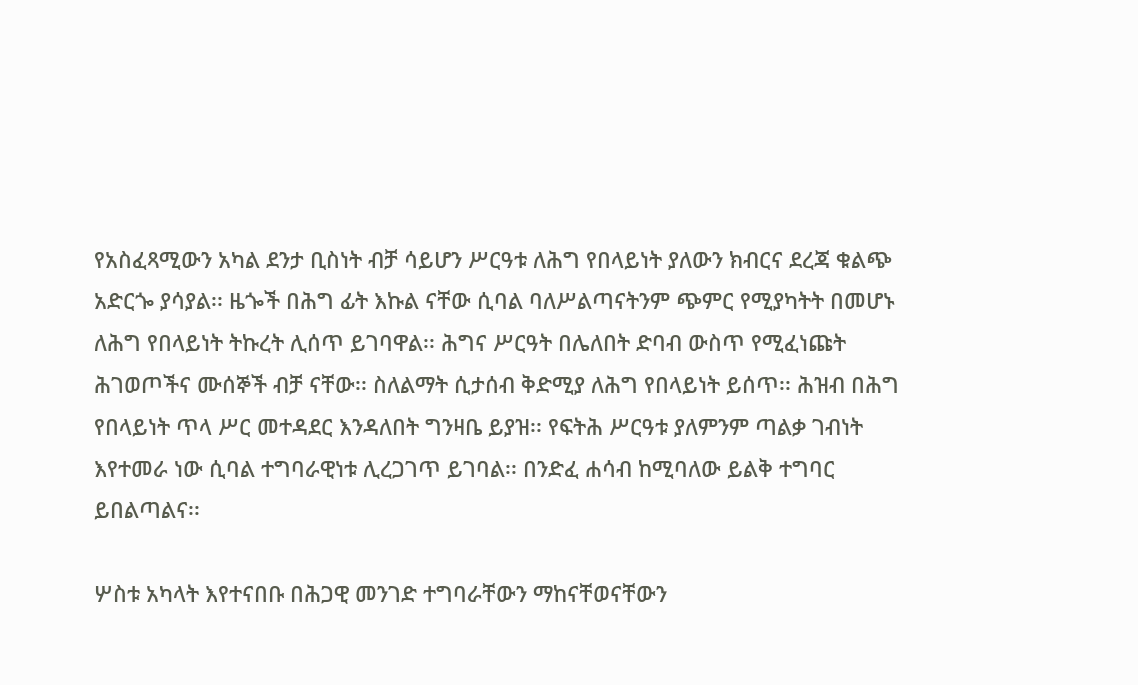የአስፈጻሚውን አካል ደንታ ቢስነት ብቻ ሳይሆን ሥርዓቱ ለሕግ የበላይነት ያለውን ክብርና ደረጃ ቁልጭ አድርጐ ያሳያል፡፡ ዜጐች በሕግ ፊት እኩል ናቸው ሲባል ባለሥልጣናትንም ጭምር የሚያካትት በመሆኑ ለሕግ የበላይነት ትኩረት ሊሰጥ ይገባዋል፡፡ ሕግና ሥርዓት በሌለበት ድባብ ውስጥ የሚፈነጩት ሕገወጦችና ሙሰኞች ብቻ ናቸው፡፡ ስለልማት ሲታሰብ ቅድሚያ ለሕግ የበላይነት ይሰጥ፡፡ ሕዝብ በሕግ የበላይነት ጥላ ሥር መተዳደር እንዳለበት ግንዛቤ ይያዝ፡፡ የፍትሕ ሥርዓቱ ያለምንም ጣልቃ ገብነት እየተመራ ነው ሲባል ተግባራዊነቱ ሊረጋገጥ ይገባል፡፡ በንድፈ ሐሳብ ከሚባለው ይልቅ ተግባር ይበልጣልና፡፡

ሦስቱ አካላት እየተናበቡ በሕጋዊ መንገድ ተግባራቸውን ማከናቸወናቸውን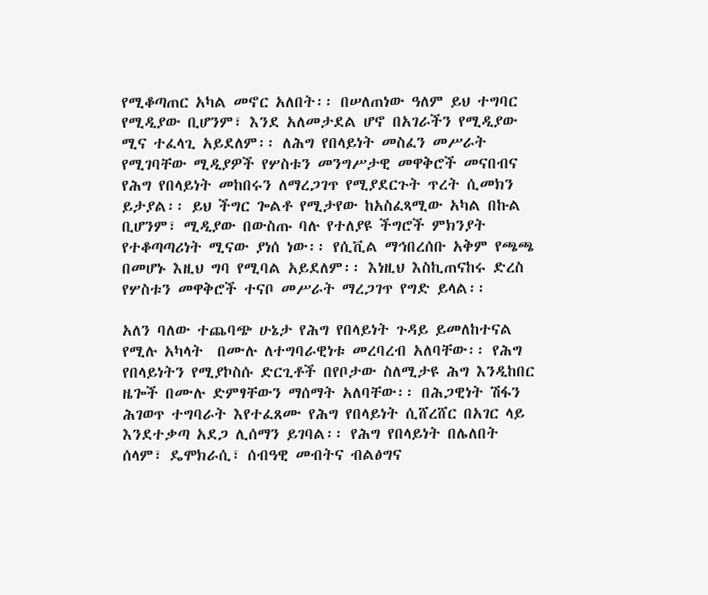የሚቆጣጠር አካል መኖር አለበት፡፡ በሠለጠነው ዓለም ይህ ተግባር የሚዲያው ቢሆንም፣ እንደ አለመታደል ሆኖ በአገራችን የሚዲያው ሚና ተፈላጊ አይደለም፡፡ ለሕግ የበላይነት መስፈን መሥራት የሚገባቸው ሚዲያዎች የሦስቱን መንግሥታዊ መዋቅሮች መናበብና የሕግ የበላይነት መከበሩን ለማረጋገጥ የሚያደርጉት ጥረት ሲመክን ይታያል፡፡ ይህ ችግር ጐልቶ የሚታየው ከአስፈጻሚው አካል በኩል ቢሆንም፣ ሚዲያው በውስጡ ባሉ የተለያዩ ችግሮች ምክንያት የተቆጣጣሪነት ሚናው ያነሰ ነው፡፡ የሲቪል ማኅበረሰቡ አቅም የጫጫ በመሆኑ እዚህ ግባ የሚባል አይደለም፡፡ እነዚህ እስኪጠናከሩ ድረስ የሦስቱን መዋቅሮች ተናቦ መሥራት ማረጋገጥ የግድ ይላል፡፡

አለን ባለው ተጨባጭ ሁኔታ የሕግ የበላይነት ጉዳይ ይመለከተናል የሚሉ አካላት  በሙሉ ለተግባራዊነቱ መረባረብ አለባቸው፡፡ የሕግ የበላይነትን የሚያኮስሱ ድርጊቶች በየቦታው ስለሚታዩ ሕግ እንዲከበር ዜጐች በሙሉ ድምፃቸውን ማሰማት አለባቸው፡፡ በሕጋዊነት ሽፋን ሕገወጥ ተግባራት እየተፈጸሙ የሕግ የበላይነት ሲሸረሸር በአገር ላይ እንደተቃጣ አደጋ ሊሰማን ይገባል፡፡ የሕግ የበላይነት በሌለበት ሰላም፣ ዴሞክራሲ፣ ሰብዓዊ መብትና ብልፅግና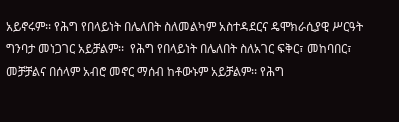አይኖሩም፡፡ የሕግ የበላይነት በሌለበት ስለመልካም አስተዳደርና ዴሞክራሲያዊ ሥርዓት ግንባታ መነጋገር አይቻልም፡፡  የሕግ የበላይነት በሌለበት ስለአገር ፍቅር፣ መከባበር፣ መቻቻልና በሰላም አብሮ መኖር ማሰብ ከቶውኑም አይቻልም፡፡ የሕግ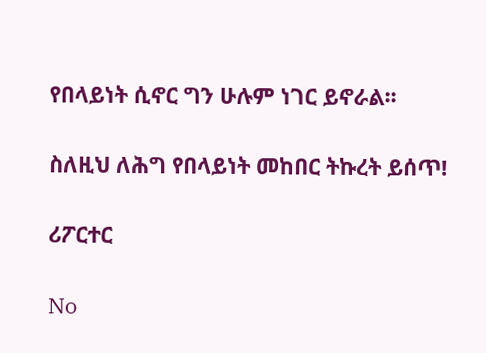የበላይነት ሲኖር ግን ሁሉም ነገር ይኖራል፡፡

ስለዚህ ለሕግ የበላይነት መከበር ትኩረት ይሰጥ!

ሪፖርተር

No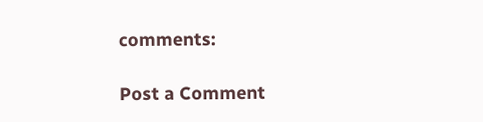comments:

Post a Comment